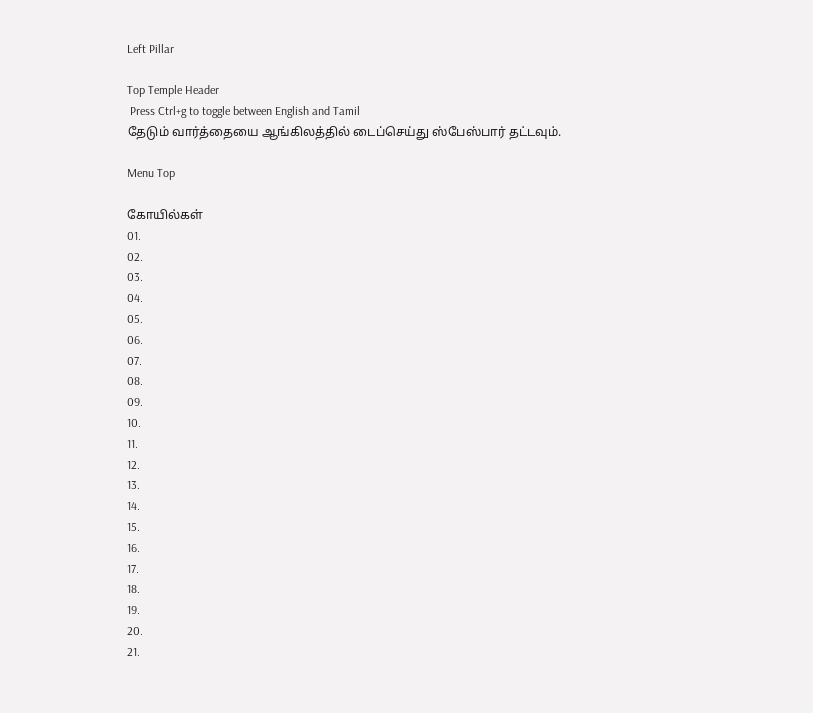Left Pillar

Top Temple Header
 Press Ctrl+g to toggle between English and Tamil
தேடும் வார்த்தையை ஆங்கிலத்தில் டைப்செய்து ஸ்பேஸ்பார் தட்டவும்.

Menu Top

கோயில்கள்
01.
02.
03.
04.
05.
06.
07.
08.
09.
10.
11.
12.
13.
14.
15.
16.
17.
18.
19.
20.
21.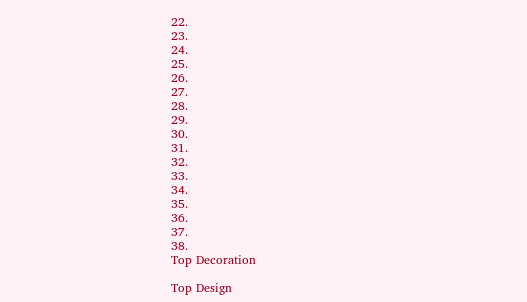22.
23.
24.
25.
26.
27.
28.
29.
30.
31.
32.
33.
34.
35.
36.
37.
38.
Top Decoration

Top Design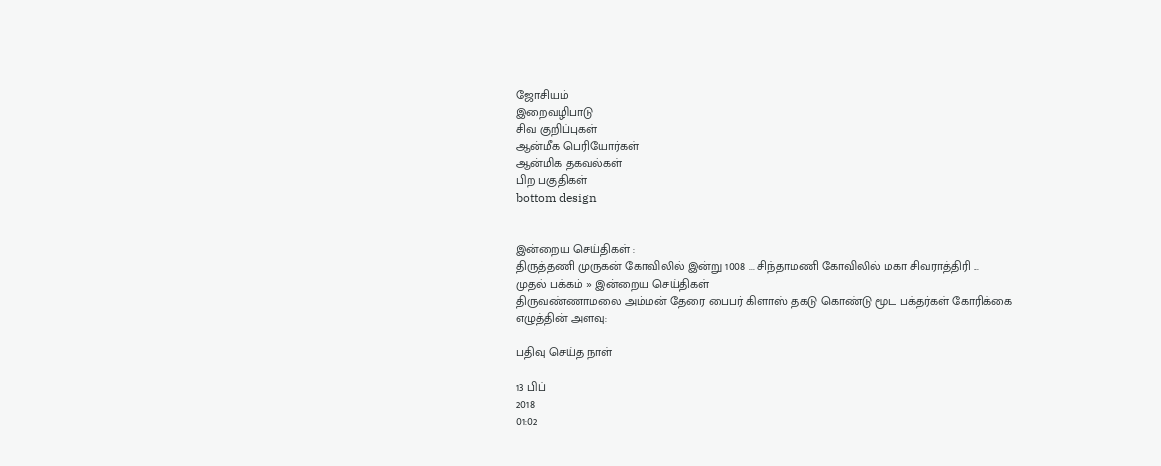ஜோசியம்
இறைவழிபாடு
சிவ குறிப்புகள்
ஆன்மீக பெரியோர்கள்
ஆன்மிக தகவல்கள்
பிற பகுதிகள்
bottom design


இன்றைய செய்திகள் :
திருத்தணி முருகன் கோவிலில் இன்று 1008 ... சிந்தாமணி கோவிலில் மகா சிவராத்திரி ...
முதல் பக்கம் » இன்றைய செய்திகள்
திருவண்ணாமலை அம்மன் தேரை பைபர் கிளாஸ் தகடு கொண்டு மூட பக்தர்கள் கோரிக்கை
எழுத்தின் அளவு:

பதிவு செய்த நாள்

13 பிப்
2018
01:02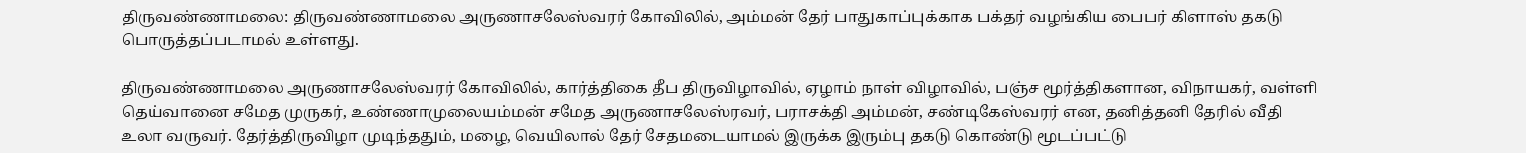திருவண்ணாமலை: திருவண்ணாமலை அருணாசலேஸ்வரர் கோவிலில், அம்மன் தேர் பாதுகாப்புக்காக பக்தர் வழங்கிய பைபர் கிளாஸ் தகடு பொருத்தப்படாமல் உள்ளது.

திருவண்ணாமலை அருணாசலேஸ்வரர் கோவிலில், கார்த்திகை தீப திருவிழாவில், ஏழாம் நாள் விழாவில், பஞ்ச மூர்த்திகளான, விநாயகர், வள்ளி தெய்வானை சமேத முருகர், உண்ணாமுலையம்மன் சமேத அருணாசலேஸ்ரவர், பராசக்தி அம்மன், சண்டிகேஸ்வரர் என, தனித்தனி தேரில் வீதி உலா வருவர். தேர்த்திருவிழா முடிந்ததும், மழை, வெயிலால் தேர் சேதமடையாமல் இருக்க இரும்பு தகடு கொண்டு மூடப்பட்டு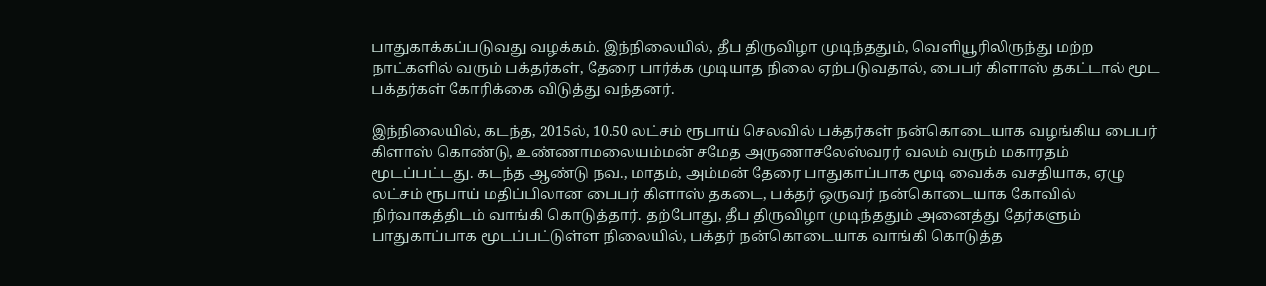பாதுகாக்கப்படுவது வழக்கம். இந்நிலையில், தீப திருவிழா முடிந்ததும், வெளியூரிலிருந்து மற்ற நாட்களில் வரும் பக்தர்கள், தேரை பார்க்க முடியாத நிலை ஏற்படுவதால், பைபர் கிளாஸ் தகட்டால் மூட பக்தர்கள் கோரிக்கை விடுத்து வந்தனர்.

இந்நிலையில், கடந்த, 2015ல், 10.50 லட்சம் ரூபாய் செலவில் பக்தர்கள் நன்கொடையாக வழங்கிய பைபர் கிளாஸ் கொண்டு, உண்ணாமலையம்மன் சமேத அருணாசலேஸ்வரர் வலம் வரும் மகாரதம் மூடப்பட்டது. கடந்த ஆண்டு நவ., மாதம், அம்மன் தேரை பாதுகாப்பாக மூடி வைக்க வசதியாக, ஏழு லட்சம் ரூபாய் மதிப்பிலான பைபர் கிளாஸ் தகடை, பக்தர் ஒருவர் நன்கொடையாக கோவில் நிர்வாகத்திடம் வாங்கி கொடுத்தார். தற்போது, தீப திருவிழா முடிந்ததும் அனைத்து தேர்களும் பாதுகாப்பாக மூடப்பட்டுள்ள நிலையில், பக்தர் நன்கொடையாக வாங்கி கொடுத்த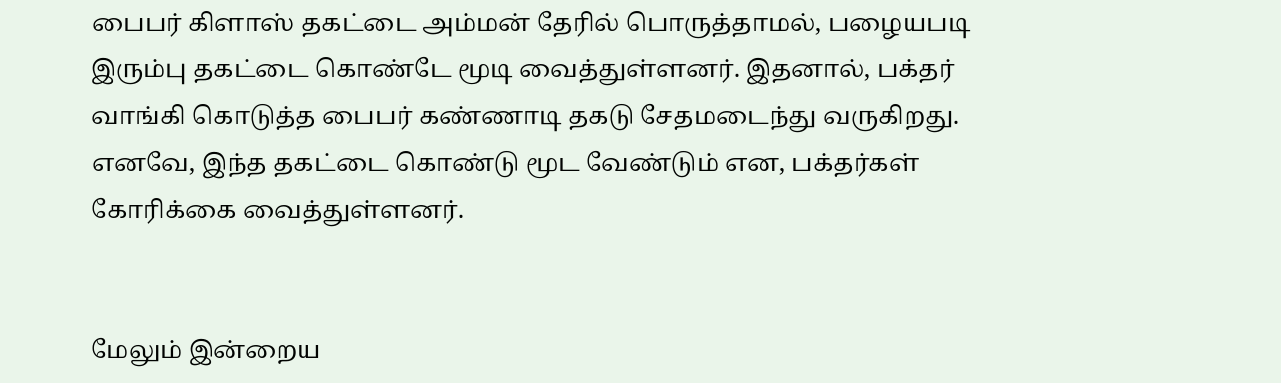பைபர் கிளாஸ் தகட்டை அம்மன் தேரில் பொருத்தாமல், பழையபடி இரும்பு தகட்டை கொண்டே மூடி வைத்துள்ளனர். இதனால், பக்தர் வாங்கி கொடுத்த பைபர் கண்ணாடி தகடு சேதமடைந்து வருகிறது. எனவே, இந்த தகட்டை கொண்டு மூட வேண்டும் என, பக்தர்கள் கோரிக்கை வைத்துள்ளனர்.


மேலும் இன்றைய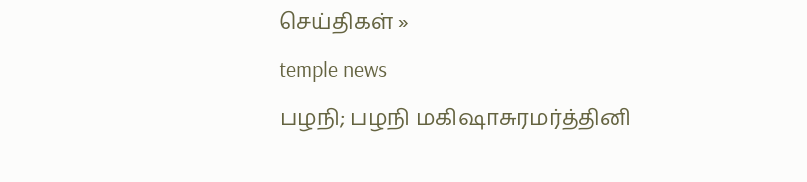செய்திகள் »
temple news
பழநி; பழநி மகிஷாசுரமர்த்தினி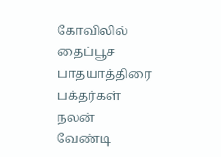கோவிலில் தைப்பூச பாதயாத்திரை பக்தர்கள் நலன் வேண்டி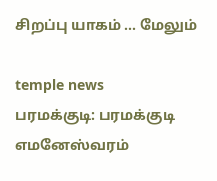சிறப்பு யாகம் ... மேலும்

temple news
பரமக்குடி: பரமக்குடி எமனேஸ்வரம்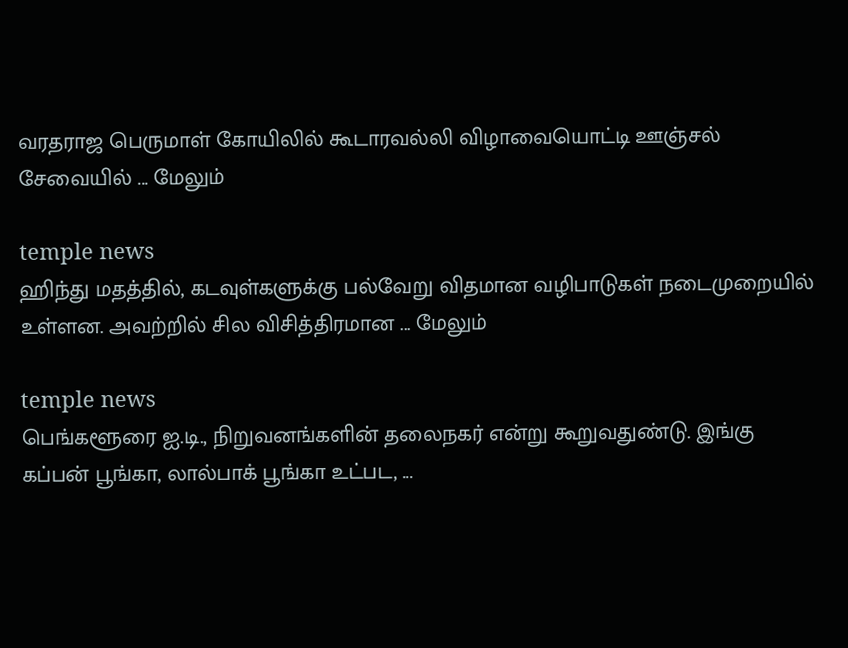வரதராஜ பெருமாள் கோயிலில் கூடாரவல்லி விழாவையொட்டி ஊஞ்சல் சேவையில் ... மேலும்

temple news
ஹிந்து மதத்தில், கடவுள்களுக்கு பல்வேறு விதமான வழிபாடுகள் நடைமுறையில் உள்ளன. அவற்றில் சில விசித்திரமான ... மேலும்

temple news
பெங்களூரை ஐ.டி., நிறுவனங்களின் தலைநகர் என்று கூறுவதுண்டு. இங்கு கப்பன் பூங்கா, லால்பாக் பூங்கா உட்பட, ...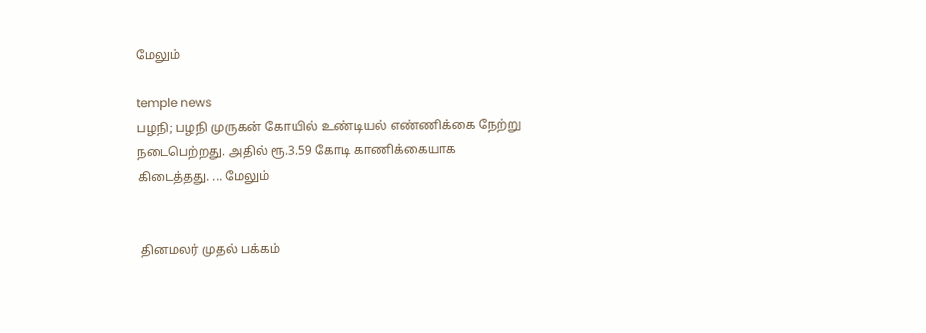மேலும்

temple news
பழநி; பழநி முருகன் கோயில் உண்டியல் எண்ணிக்கை நேற்று நடைபெற்றது. அதில் ரூ.3.59 கோடி காணிக்கையாக கிடைத்தது. ... மேலும்


 தினமலர் முதல் பக்கம்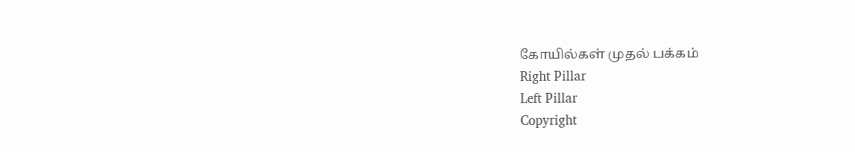கோயில்கள் முதல் பக்கம்
Right Pillar
Left Pillar
Copyright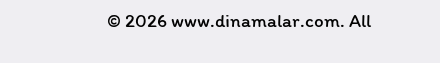© 2026 www.dinamalar.com. All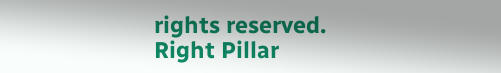rights reserved.
Right Pillar